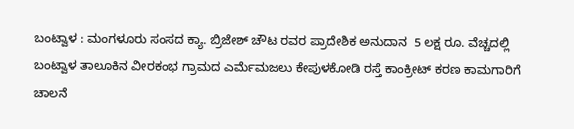ಬಂಟ್ವಾಳ : ಮಂಗಳೂರು ಸಂಸದ ಕ್ಯಾ. ಬ್ರಿಜೇಶ್ ಚೌಟ ರವರ ಪ್ರಾದೇಶಿಕ ಅನುದಾನ  5 ಲಕ್ಷ ರೂ. ವೆಚ್ಚದಲ್ಲಿ   ಬಂಟ್ವಾಳ ತಾಲೂಕಿನ ವೀರಕಂಭ ಗ್ರಾಮದ ಎರ್ಮೆಮಜಲು ಕೇಪುಳಕೋಡಿ ರಸ್ತೆ ಕಾಂಕ್ರೀಟ್ ಕರಣ ಕಾಮಗಾರಿಗೆ ಚಾಲನೆ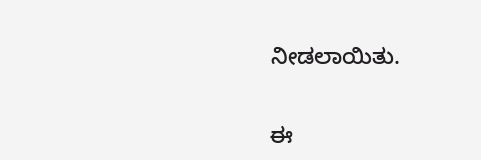ನೀಡಲಾಯಿತು.


ಈ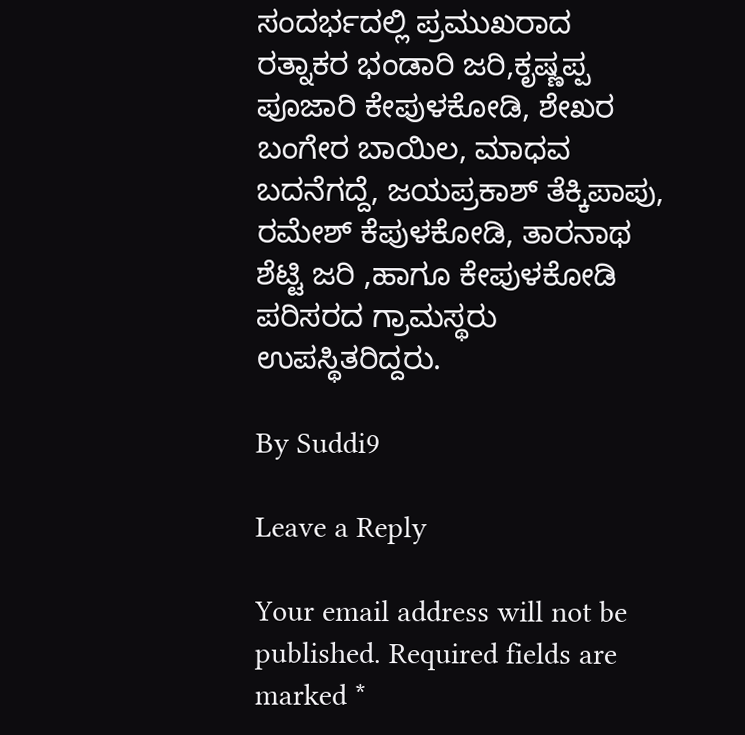ಸಂದರ್ಭದಲ್ಲಿ ಪ್ರಮುಖರಾದ ರತ್ನಾಕರ ಭಂಡಾರಿ ಜರಿ,ಕೃಷ್ಣಪ್ಪ ಪೂಜಾರಿ ಕೇಪುಳಕೋಡಿ, ಶೇಖರ ಬಂಗೇರ ಬಾಯಿಲ, ಮಾಧವ ಬದನೆಗದ್ದೆ, ಜಯಪ್ರಕಾಶ್ ತೆಕ್ಕಿಪಾಪು, ರಮೇಶ್ ಕೆಪುಳಕೋಡಿ, ತಾರನಾಥ ಶೆಟ್ಟಿ ಜರಿ ,ಹಾಗೂ ಕೇಪುಳಕೋಡಿ ಪರಿಸರದ ಗ್ರಾಮಸ್ಥರು  ಉಪಸ್ಥಿತರಿದ್ದರು.

By Suddi9

Leave a Reply

Your email address will not be published. Required fields are marked *